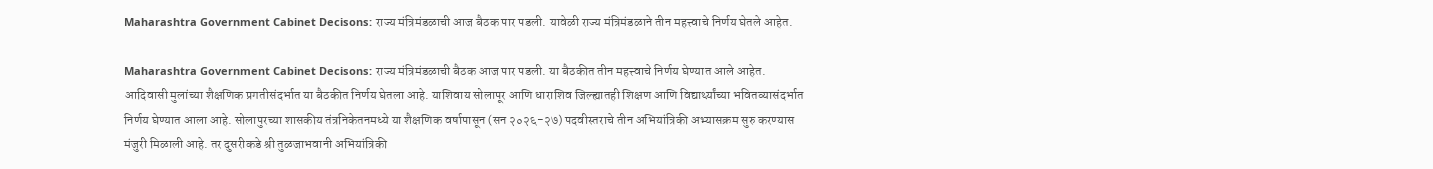Maharashtra Government Cabinet Decisons: राज्य मंत्रिमंडळाची आज बैठक पार पडली. यावेळी राज्य मंत्रिमंडळाने तीन महत्त्वाचे निर्णय घेतले आहेत.

Maharashtra Government Cabinet Decisons: राज्य मंत्रिमंडळाची बैठक आज पार पडली. या बैठकीत तीन महत्त्वाचे निर्णय घेण्यात आले आहेत. आदिवासी मुलांच्या शैक्षणिक प्रगतीसंदर्भात या बैठकीत निर्णय घेतला आहे. याशिवाय सोलापूर आणि धाराशिव जिल्ह्यातही शिक्षण आणि विद्यार्थ्य़ांच्या भवितव्यासंदर्भात निर्णय घेण्यात आला आहे. सोलापुरच्या शासकीय तंत्रनिकेतनमध्ये या शैक्षणिक वर्षापासून (सन २०२६-२७) पदवीस्तराचे तीन अभियांत्रिकी अभ्यासक्रम सुरु करण्यास मंजुरी मिळाली आहे. तर दुसरीकडे श्री तुळजाभवानी अभियांत्रिकी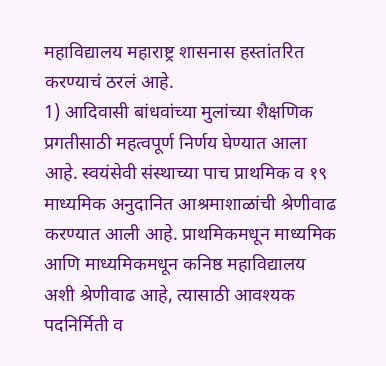महाविद्यालय महाराष्ट्र शासनास हस्तांतरित करण्याचं ठरलं आहे.
1) आदिवासी बांधवांच्या मुलांच्या शैक्षणिक प्रगतीसाठी महत्वपूर्ण निर्णय घेण्यात आला आहे. स्वयंसेवी संस्थाच्या पाच प्राथमिक व १९ माध्यमिक अनुदानित आश्रमाशाळांची श्रेणीवाढ करण्यात आली आहे. प्राथमिकमधून माध्यमिक आणि माध्यमिकमधून कनिष्ठ महाविद्यालय अशी श्रेणीवाढ आहे, त्यासाठी आवश्यक पदनिर्मिती व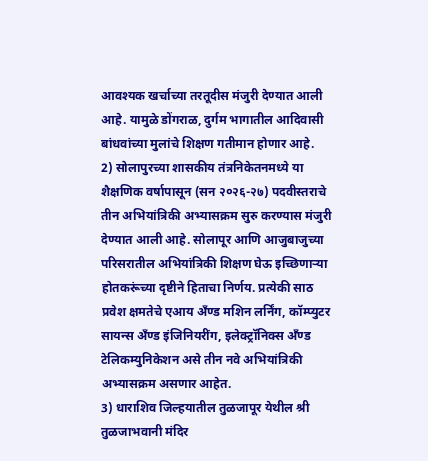आवश्यक खर्चाच्या तरतूदीस मंजुरी देण्यात आली आहे. यामुळे डोंगराळ, दुर्गम भागातील आदिवासी बांधवांच्या मुलांचे शिक्षण गतीमान होणार आहे.
2) सोलापुरच्या शासकीय तंत्रनिकेतनमध्ये या शैक्षणिक वर्षापासून (सन २०२६-२७) पदवीस्तराचे तीन अभियांत्रिकी अभ्यासक्रम सुरु करण्यास मंजुरी देण्यात आली आहे. सोलापूर आणि आजुबाजुच्या परिसरातील अभियांत्रिकी शिक्षण घेऊ इच्छिणाऱ्या होतकरूंच्या दृष्टीने हिताचा निर्णय. प्रत्येकी साठ प्रवेश क्षमतेचे एआय अँण्ड मशिन लर्निंग, कॉम्प्युटर सायन्स अँण्ड इंजिनियरींग, इलेक्ट्रॉनिक्स अँण्ड टेलिकम्युनिकेशन असे तीन नवे अभियांत्रिकी अभ्यासक्रम असणार आहेत.
3) धाराशिव जिल्हयातील तुळजापूर येथील श्री तुळजाभवानी मंदिर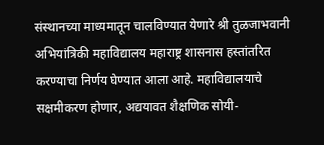संस्थानच्या माध्यमातून चालविण्यात येणारे श्री तुळजाभवानी अभियांत्रिकी महाविद्यालय महाराष्ट्र शासनास हस्तांतरित करण्याचा निर्णय घेण्यात आला आहे. महाविद्यालयाचे सक्षमीकरण होणार, अद्ययावत शैक्षणिक सोयी-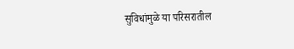सुविधांमुळे या परिसरातील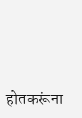होतकरूंना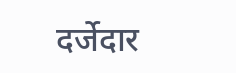दर्जेदार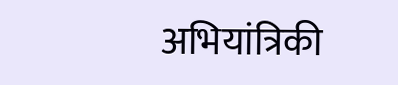अभियांत्रिकी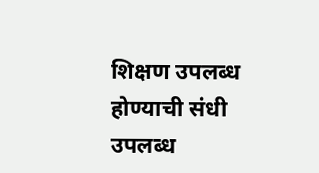शिक्षण उपलब्ध होण्याची संधी उपलब्ध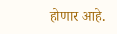होणार आहे.